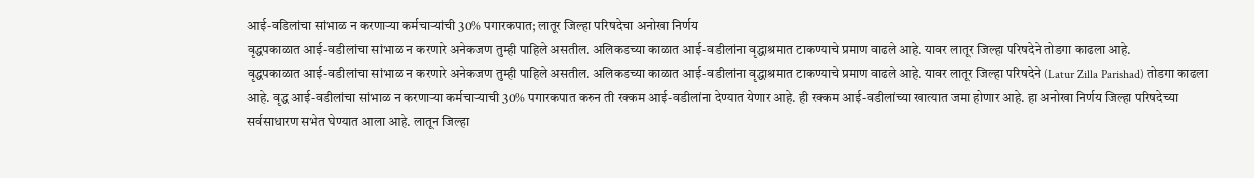आई-वडिलांचा सांभाळ न करणाऱ्या कर्मचाऱ्यांची 30% पगारकपात; लातूर जिल्हा परिषदेचा अनोखा निर्णय
वृद्धपकाळात आई-वडीलांचा सांभाळ न करणारे अनेकजण तुम्ही पाहिले असतील. अलिकडच्या काळात आई-वडीलांना वृद्धाश्रमात टाकण्याचे प्रमाण वाढले आहे. यावर लातूर जिल्हा परिषदेने तोडगा काढला आहे.
वृद्धपकाळात आई-वडीलांचा सांभाळ न करणारे अनेकजण तुम्ही पाहिले असतील. अलिकडच्या काळात आई-वडीलांना वृद्धाश्रमात टाकण्याचे प्रमाण वाढले आहे. यावर लातूर जिल्हा परिषदेने (Latur Zilla Parishad) तोडगा काढला आहे. वृद्ध आई-वडीलांचा सांभाळ न करणाऱ्या कर्मचाऱ्याची 30% पगारकपात करुन ती रक्कम आई-वडीलांना देण्यात येणार आहे. ही रक्कम आई-वडीलांच्या खात्यात जमा होणार आहे. हा अनोखा निर्णय जिल्हा परिषदेच्या सर्वसाधारण सभेत घेण्यात आला आहे. लातून जिल्हा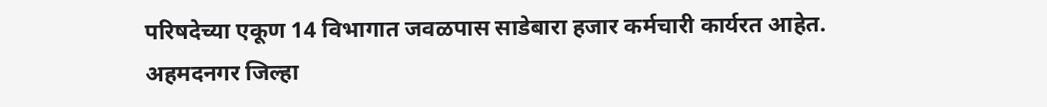परिषदेच्या एकूण 14 विभागात जवळपास साडेबारा हजार कर्मचारी कार्यरत आहेत.
अहमदनगर जिल्हा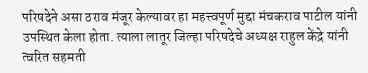परिषदेने असा ठराव मंजूर केल्यावर हा महत्त्वपूर्ण मुद्दा मंचकराव पाटील यांनी उपस्थित केला होता. त्याला लातूर जिल्हा परिषदेचे अध्यक्ष राहुल केंद्रे यांनी त्वरित सहमती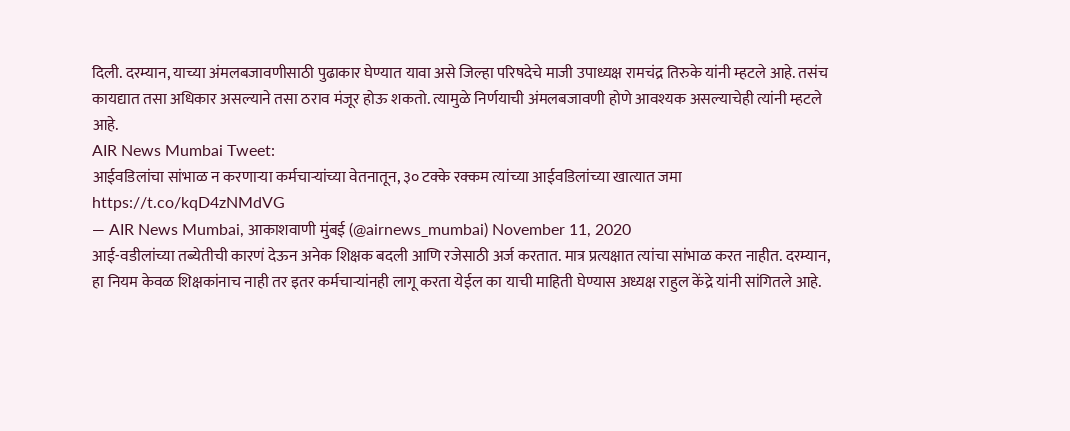दिली. दरम्यान, याच्या अंमलबजावणीसाठी पुढाकार घेण्यात यावा असे जिल्हा परिषदेचे माजी उपाध्यक्ष रामचंद्र तिरुके यांनी म्हटले आहे. तसंच कायद्यात तसा अधिकार असल्याने तसा ठराव मंजूर होऊ शकतो. त्यामुळे निर्णयाची अंमलबजावणी होणे आवश्यक असल्याचेही त्यांनी म्हटले आहे.
AIR News Mumbai Tweet:
आईवडिलांचा सांभाळ न करणाऱ्या कर्मचाऱ्यांच्या वेतनातून, ३० टक्के रक्कम त्यांच्या आईवडिलांच्या खात्यात जमा https://t.co/kqD4zNMdVG
— AIR News Mumbai, आकाशवाणी मुंबई (@airnews_mumbai) November 11, 2020
आई-वडीलांच्या तब्येतीची कारणं देऊन अनेक शिक्षक बदली आणि रजेसाठी अर्ज करतात. मात्र प्रत्यक्षात त्यांचा सांभाळ करत नाहीत. दरम्यान, हा नियम केवळ शिक्षकांनाच नाही तर इतर कर्मचाऱ्यांनही लागू करता येईल का याची माहिती घेण्यास अध्यक्ष राहुल केंद्रे यांनी सांगितले आहे.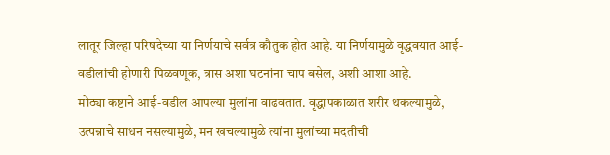लातूर जिल्हा परिषदेच्या या निर्णयाचे सर्वत्र कौतुक होत आहे. या निर्णयामुळे वृद्धवयात आई-वडीलांची होणारी पिळवणूक, त्रास अशा घटनांना चाप बसेल, अशी आशा आहे.
मोठ्या कष्टाने आई-वडील आपल्या मुलांना वाढवतात. वृद्धापकाळात शरीर थकल्यामुळे, उत्पन्नाचे साधन नसल्यामुळे, मन खचल्यामुळे त्यांना मुलांच्या मदतीची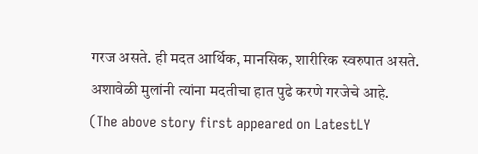गरज असते. ही मदत आर्थिक, मानसिक, शारीरिक स्वरुपात असते. अशावेळी मुलांनी त्यांना मदतीचा हात पुढे करणे गरजेचे आहे.
(The above story first appeared on LatestLY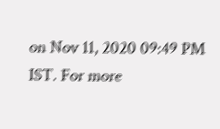on Nov 11, 2020 09:49 PM IST. For more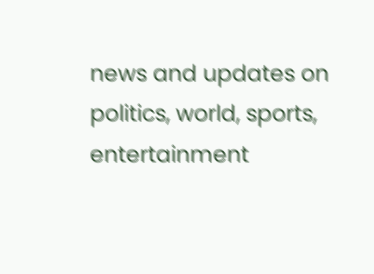news and updates on politics, world, sports, entertainment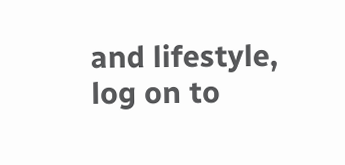and lifestyle, log on to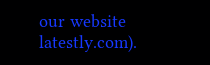our website latestly.com).